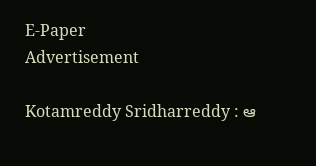E-Paper
Advertisement

Kotamreddy Sridharreddy : ఆ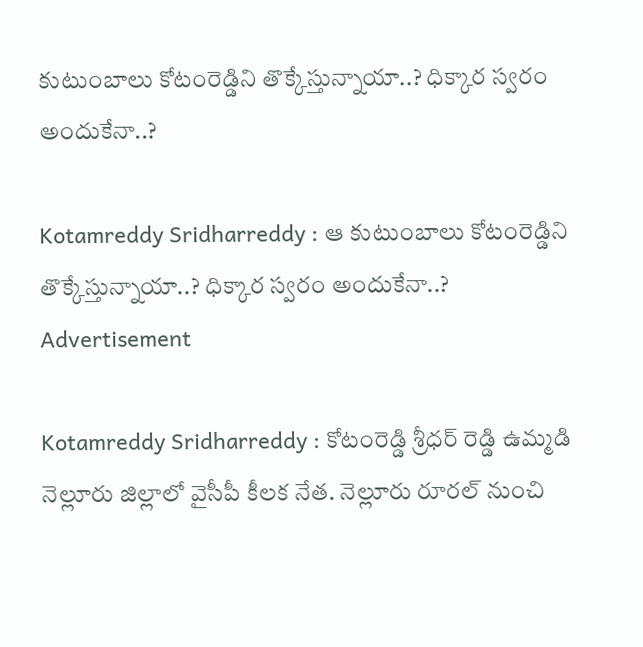కుటుంబాలు కోటంరెడ్డిని తొక్కేస్తున్నాయా..? ధిక్కార స్వరం అందుకేనా..?

Kotamreddy Sridharreddy : ఆ కుటుంబాలు కోటంరెడ్డిని తొక్కేస్తున్నాయా..? ధిక్కార స్వరం అందుకేనా..?
Advertisement

Kotamreddy Sridharreddy : కోటంరెడ్డి శ్రీధర్ రెడ్డి ఉమ్మడి నెల్లూరు జిల్లాలో వైసీపీ కీలక నేత. నెల్లూరు రూరల్ నుంచి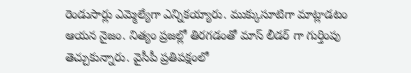రెండుసార్లు ఎమ్మెల్యేగా ఎన్నికయ్యారు. ముక్కుసూటిగా మాట్లాడటం ఆయన నైజం. నిత్యం ప్రజల్లో తిరగడంతో మాస్ లీడర్ గా గుర్తింపు తెచ్చుకున్నారు. వైసీపీ ప్రతిపక్షంలో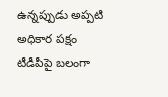ఉన్నప్పుడు అప్పటి అధికార పక్షం టీడీపీపై బలంగా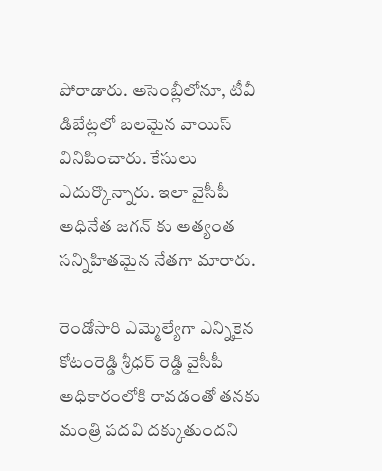పోరాడారు. అసెంబ్లీలోనూ, టీవీ డిబేట్లలో బలమైన వాయిస్ వినిపించారు. కేసులు ఎదుర్కొన్నారు. ఇలా వైసీపీ అధినేత జగన్ కు అత్యంత సన్నిహితమైన నేతగా మారారు.

రెండోసారి ఎమ్మెల్యేగా ఎన్నికైన కోటంరెడ్డి శ్రీధర్ రెడ్డి వైసీపీ అధికారంలోకి రావడంతో తనకు మంత్రి పదవి దక్కుతుందని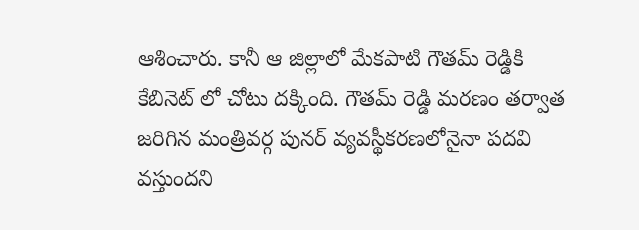ఆశించారు. కానీ ఆ జిల్లాలో మేకపాటి గౌతమ్ రెడ్డికి కేబినెట్ లో చోటు దక్కింది. గౌతమ్ రెడ్డి మరణం తర్వాత జరిగిన మంత్రివర్గ పునర్ వ్యవస్థీకరణలోనైనా పదవి వస్తుందని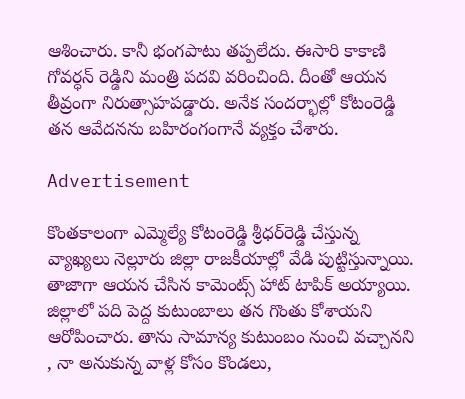ఆశించారు. కానీ భంగపాటు తప్పలేదు. ఈసారి కాకాణి గోవర్ధన్ రెడ్డిని మంత్రి పదవి వరించింది. దీంతో ఆయన తీవ్రంగా నిరుత్సాహపడ్డారు. అనేక సందర్భాల్లో కోటంరెడ్డి తన ఆవేదనను బహిరంగంగానే వ్యక్తం చేశారు.

Advertisement

కొంతకాలంగా ఎమ్మెల్యే కోటంరెడ్డి శ్రీధర్‌రెడ్డి చేస్తున్న వ్యాఖ్యలు నెల్లూరు జిల్లా రాజకీయాల్లో వేడి పుట్టిస్తున్నాయి. తాజాగా ఆయన చేసిన కామెంట్స్ హాట్ టాపిక్ అయ్యాయి. జిల్లాలో పది పెద్ద కుటుంబాలు తన గొంతు కోశాయని ఆరోపించారు. తాను సామాన్య కుటుంబం నుంచి వచ్చానని , నా అనుకున్న వాళ్ల కోసం కొండలు,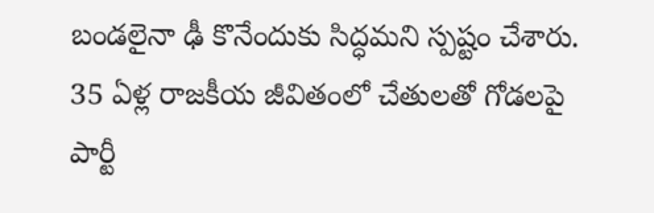బండలైనా ఢీ కొనేందుకు సిద్ధమని స్పష్టం చేశారు. 35 ఏళ్ల రాజకీయ జీవితంలో చేతులతో గోడలపై పార్టీ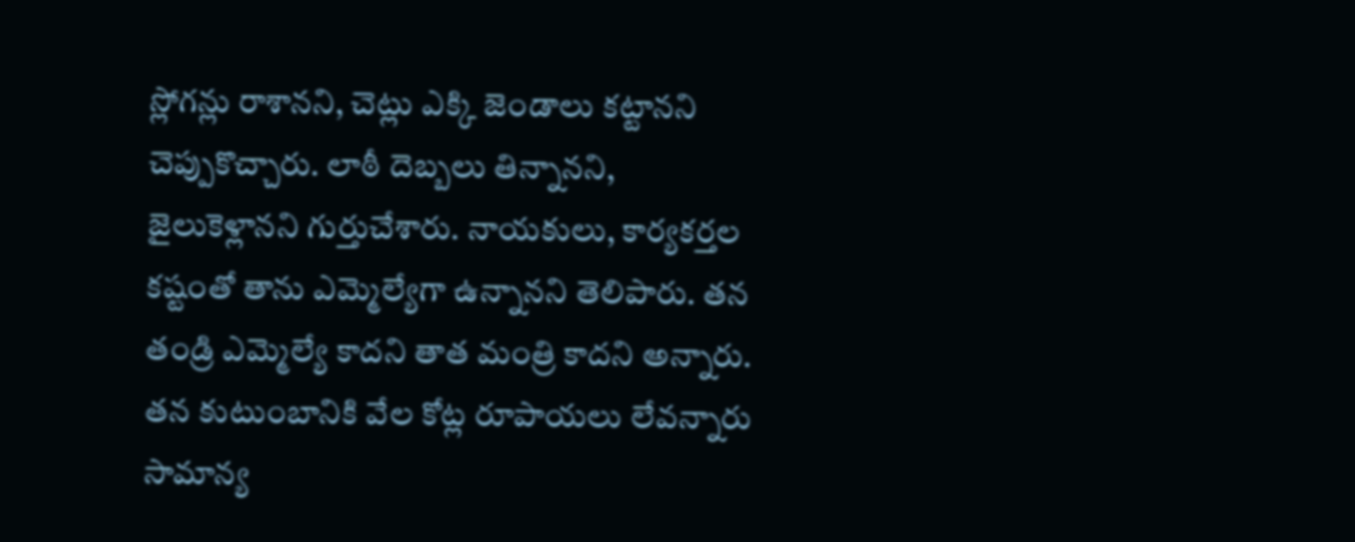స్లోగన్లు రాశానని, చెట్లు ఎక్కి జెండాలు కట్టానని చెప్పుకొచ్చారు. లాఠీ దెబ్బలు తిన్నానని, జైలుకెళ్లానని గుర్తుచేశారు. నాయకులు, కార్యకర్తల కష్టంతో తాను ఎమ్మెల్యేగా ఉన్నానని తెలిపారు. తన తండ్రి ఎమ్మెల్యే కాదని తాత మంత్రి కాదని అన్నారు. తన కుటుంబానికి వేల కోట్ల రూపాయలు లేవన్నారు సామాన్య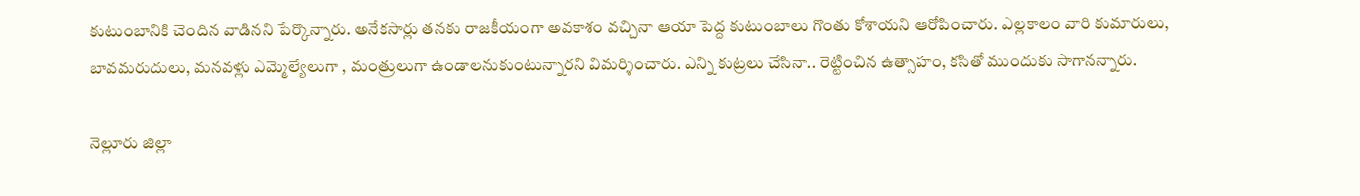కుటుంబానికి చెందిన వాడినని పేర్కొన్నారు. అనేకసార్లు తనకు రాజకీయంగా అవకాశం వచ్చినా ఆయా పెద్ద కుటుంబాలు గొంతు కోశాయని ఆరోపించారు. ఎల్లకాలం వారి కుమారులు, బావమరుదులు, మనవళ్లు ఎమ్మెల్యేలుగా , మంత్రులుగా ఉండాలనుకుంటున్నారని విమర్శించారు. ఎన్ని కుట్రలు చేసినా.. రెట్టించిన ఉత్సాహం, కసితో ముందుకు సాగానన్నారు.

నెల్లూరు జిల్లా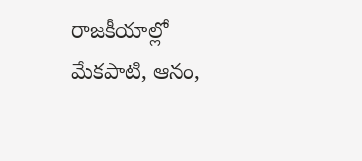రాజకీయాల్లో మేకపాటి, ఆనం,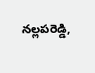నల్లపరెడ్డి,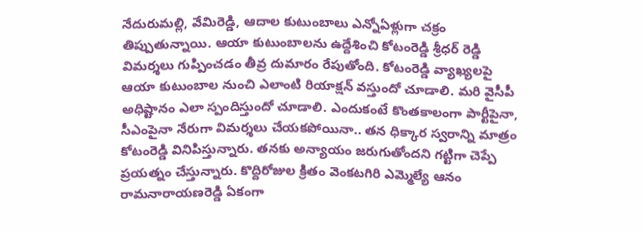నేదురుమల్లి, వేమిరెడ్డి, ఆదాల కుటుంబాలు ఎన్నోఏళ్లుగా చక్రం తిప్పుతున్నాయి. ఆయా కుటుంబాలను ఉద్దేశించి కోటంరెడ్డి శ్రీధర్ రెడ్డి విమర్శలు గుప్పించడం తీవ్ర దుమారం రేపుతోంది. కోటంరెడ్డి వ్యాఖ్యలపై ఆయా కుటుంబాల నుంచి ఎలాంటి రియాక్షన్ వస్తుందో చూడాలి. మరి వైసీపీ అధిష్టానం ఎలా స్పందిస్తుందో చూడాలి. ఎందుకంటే కొంతకాలంగా పార్టీపైనా, సీఎంపైనా నేరుగా విమర్శలు చేయకపోయినా.. తన ధిక్కార స్వరాన్ని మాత్రం కోటంరెడ్డి వినిపిస్తున్నారు. తనకు అన్యాయం జరుగుతోందని గట్టిగా చెప్పే ప్రయత్నం చేస్తున్నారు. కొద్దిరోజుల క్రితం వెంకటగిరి ఎమ్మెల్యే ఆనం రామనారాయణరెడ్డి ఏకంగా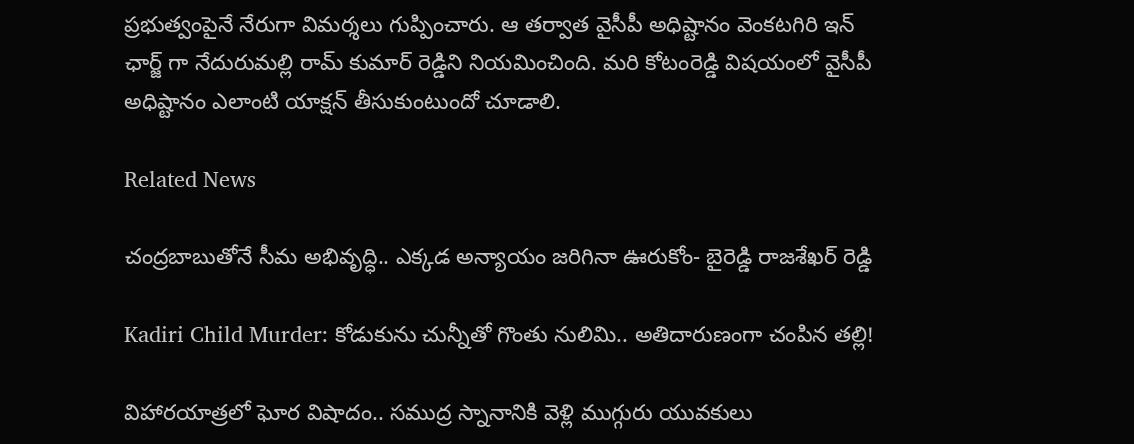ప్రభుత్వంపైనే నేరుగా విమర్శలు గుప్పించారు. ఆ తర్వాత వైసీపీ అధిష్టానం వెంకటగిరి ఇన్ ఛార్జ్ గా నేదురుమల్లి రామ్ కుమార్ రెడ్డిని నియమించింది. మరి కోటంరెడ్డి విషయంలో వైసీపీ అధిష్టానం ఎలాంటి యాక్షన్ తీసుకుంటుందో చూడాలి.

Related News

చంద్రబాబుతోనే సీమ అభివృద్ధి.. ఎక్కడ అన్యాయం జరిగినా ఊరుకోం- బైరెడ్డి రాజశేఖర్ రెడ్డి

Kadiri Child Murder: కోడుకును చున్నీతో గొంతు నులిమి.. అతిదారుణంగా చంపిన తల్లి!

విహారయాత్రలో ఘోర విషాదం.. సముద్ర స్నానానికి వెళ్లి ముగ్గురు యువకులు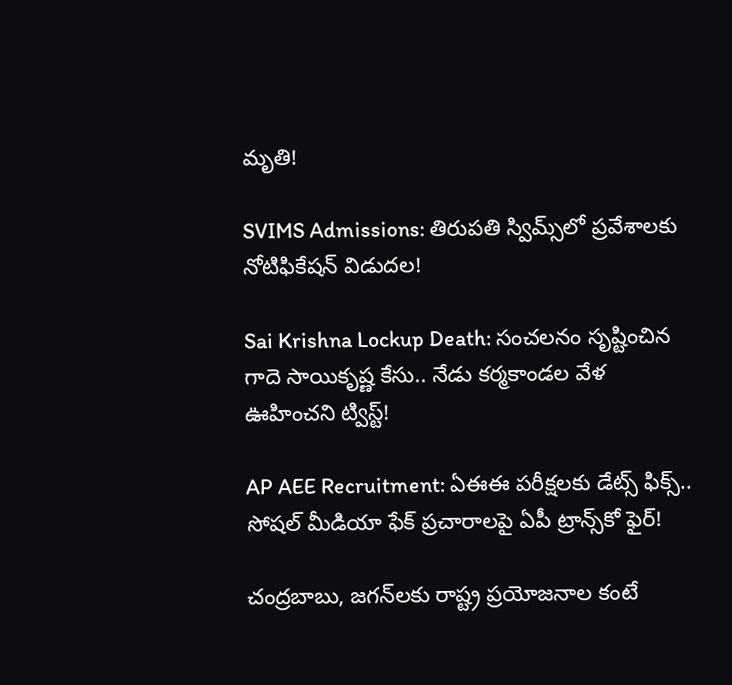మృతి!

SVIMS Admissions: తిరుపతి స్విమ్స్‌లో ప్రవేశాలకు నోటిఫికేషన్ విడుదల!

Sai Krishna Lockup Death: సంచలనం సృష్టించిన గాదె సాయికృష్ణ కేసు.. నేడు కర్మకాండల వేళ ఊహించని ట్విస్ట్!

AP AEE Recruitment: ఏఈఈ పరీక్షలకు డేట్స్ ఫిక్స్.. సోషల్ మీడియా ఫేక్ ప్రచారాలపై ఏపీ ట్రాన్స్‌కో ఫైర్!

చంద్రబాబు, జగన్‌లకు రాష్ట్ర ప్రయోజనాల కంటే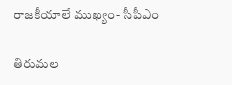రాజకీయాలే ముఖ్యం- సీపీఎం

తిరుమల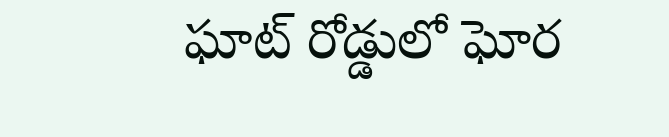ఘాట్ రోడ్డులో ఘోర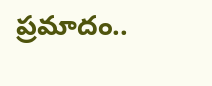ప్రమాదం..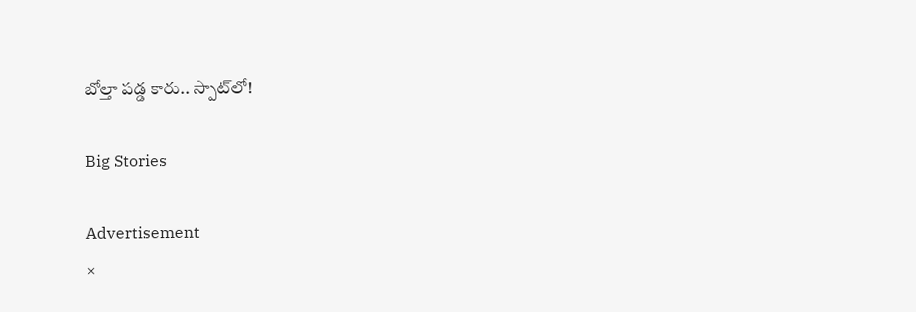బోల్తా పడ్డ కారు.. స్పాట్‌లో!

Big Stories

Advertisement
×